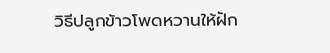วิธีปลูกข้าวโพดหวานให้ฝัก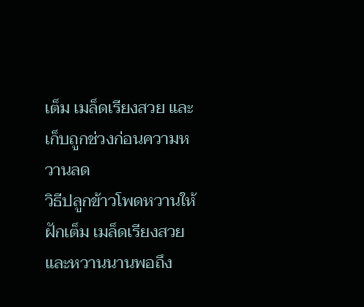เต็ม เมล็ดเรียงสวย และเก็บถูกช่วงก่อนความหวานลด
วิธีปลูกข้าวโพดหวานให้ฝักเต็ม เมล็ดเรียงสวย และหวานนานพอถึง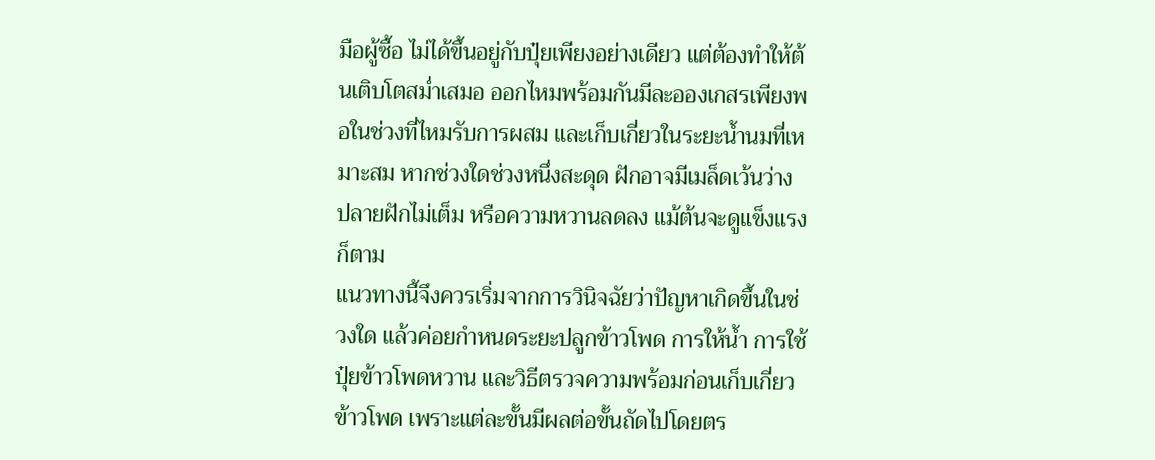มือผู้ซื้อ ไม่ได้ขึ้นอยู่กับปุ๋ยเพียงอย่างเดียว แต่ต้องทำให้ต้นเติบโตสม่ำเสมอ ออกไหมพร้อมกันมีละอองเกสรเพียงพอในช่วงที่ไหมรับการผสม และเก็บเกี่ยวในระยะน้ำนมที่เหมาะสม หากช่วงใดช่วงหนึ่งสะดุด ฝักอาจมีเมล็ดเว้นว่าง ปลายฝักไม่เต็ม หรือความหวานลดลง แม้ต้นจะดูแข็งแรงก็ตาม
แนวทางนี้จึงควรเริ่มจากการวินิจฉัยว่าปัญหาเกิดขึ้นในช่วงใด แล้วค่อยกำหนดระยะปลูกข้าวโพด การให้น้ำ การใช้ปุ๋ยข้าวโพดหวาน และวิธีตรวจความพร้อมก่อนเก็บเกี่ยวข้าวโพด เพราะแต่ละขั้นมีผลต่อขั้นถัดไปโดยตร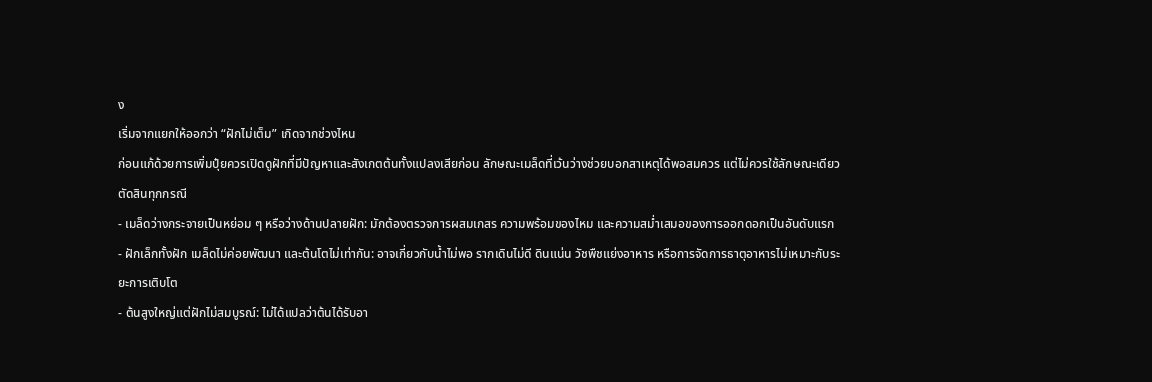ง
เริ่มจากแยกให้ออกว่า “ฝักไม่เต็ม” เกิดจากช่วงไหน
ก่อนแก้ด้วยการเพิ่มปุ๋ยควรเปิดดูฝักที่มีปัญหาและสังเกตต้นทั้งแปลงเสียก่อน ลักษณะเมล็ดที่เว้นว่างช่วยบอกสาเหตุได้พอสมควร แต่ไม่ควรใช้ลักษณะเดียวตัดสินทุกกรณี
- เมล็ดว่างกระจายเป็นหย่อม ๆ หรือว่างด้านปลายฝัก: มักต้องตรวจการผสมเกสร ความพร้อมของไหม และความสม่ำเสมอของการออกดอกเป็นอันดับแรก
- ฝักเล็กทั้งฝัก เมล็ดไม่ค่อยพัฒนา และต้นโตไม่เท่ากัน: อาจเกี่ยวกับน้ำไม่พอ รากเดินไม่ดี ดินแน่น วัชพืชแย่งอาหาร หรือการจัดการธาตุอาหารไม่เหมาะกับระยะการเติบโต
- ต้นสูงใหญ่แต่ฝักไม่สมบูรณ์: ไม่ได้แปลว่าต้นได้รับอา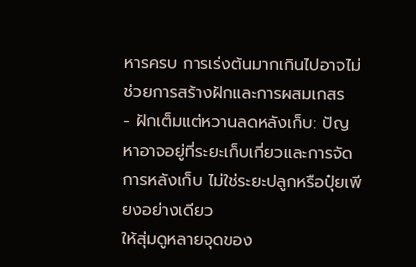หารครบ การเร่งต้นมากเกินไปอาจไม่ช่วยการสร้างฝักและการผสมเกสร
- ฝักเต็มแต่หวานลดหลังเก็บ: ปัญหาอาจอยู่ที่ระยะเก็บเกี่ยวและการจัดการหลังเก็บ ไม่ใช่ระยะปลูกหรือปุ๋ยเพียงอย่างเดียว
ให้สุ่มดูหลายจุดของ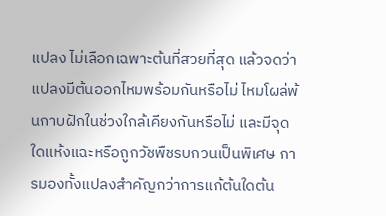แปลง ไม่เลือกเฉพาะต้นที่สวยที่สุด แล้วจดว่าแปลงมีต้นออกไหมพร้อมกันหรือไม่ ไหมโผล่พ้นกาบฝักในช่วงใกล้เคียงกันหรือไม่ และมีจุดใดแห้งแฉะหรือถูกวัชพืชรบกวนเป็นพิเศษ การมองทั้งแปลงสำคัญกว่าการแก้ต้นใดต้น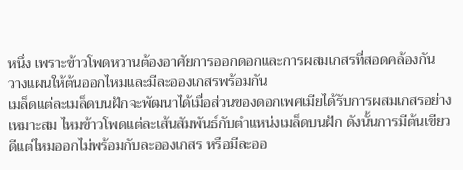หนึ่ง เพราะข้าวโพดหวานต้องอาศัยการออกดอกและการผสมเกสรที่สอดคล้องกัน
วางแผนให้ต้นออกไหมและมีละอองเกสรพร้อมกัน
เมล็ดแต่ละเมล็ดบนฝักจะพัฒนาได้เมื่อส่วนของดอกเพศเมียได้รับการผสมเกสรอย่างเหมาะสม ไหมข้าวโพดแต่ละเส้นสัมพันธ์กับตำแหน่งเมล็ดบนฝัก ดังนั้นการมีต้นเขียวดีแต่ไหมออกไม่พร้อมกับละอองเกสร หรือมีละออ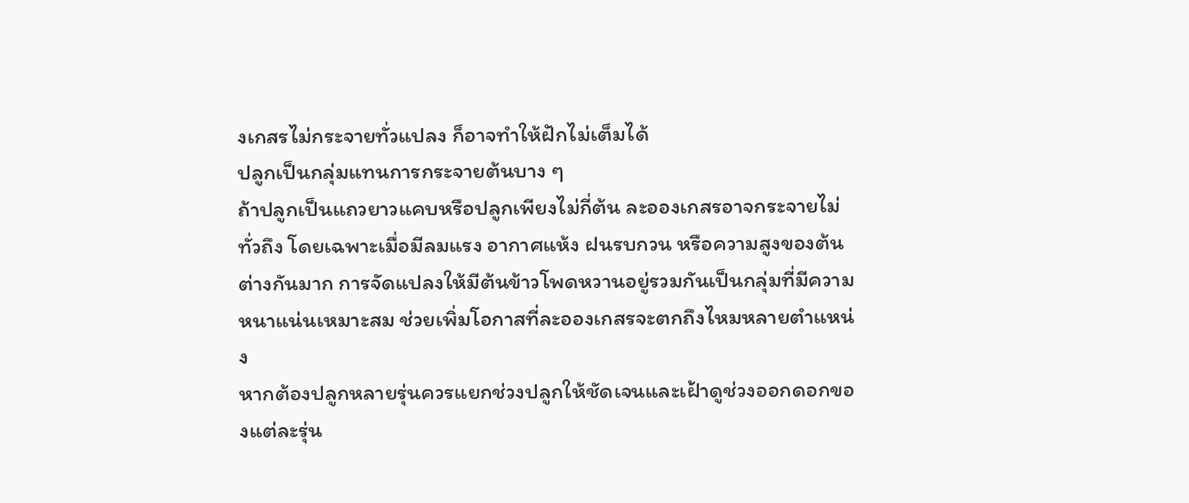งเกสรไม่กระจายทั่วแปลง ก็อาจทำให้ฝักไม่เต็มได้
ปลูกเป็นกลุ่มแทนการกระจายต้นบาง ๆ
ถ้าปลูกเป็นแถวยาวแคบหรือปลูกเพียงไม่กี่ต้น ละอองเกสรอาจกระจายไม่ทั่วถึง โดยเฉพาะเมื่อมีลมแรง อากาศแห้ง ฝนรบกวน หรือความสูงของต้นต่างกันมาก การจัดแปลงให้มีต้นข้าวโพดหวานอยู่รวมกันเป็นกลุ่มที่มีความหนาแน่นเหมาะสม ช่วยเพิ่มโอกาสที่ละอองเกสรจะตกถึงไหมหลายตำแหน่ง
หากต้องปลูกหลายรุ่นควรแยกช่วงปลูกให้ชัดเจนและเฝ้าดูช่วงออกดอกของแต่ละรุ่น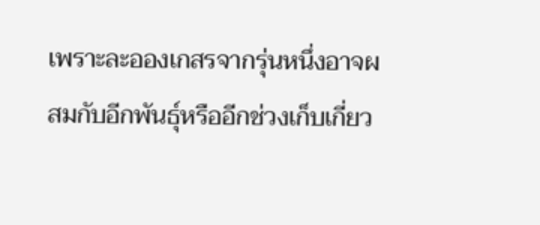เพราะละอองเกสรจากรุ่นหนึ่งอาจผสมกับอีกพันธุ์หรืออีกช่วงเก็บเกี่ยว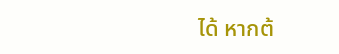ได้ หากต้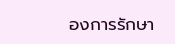องการรักษา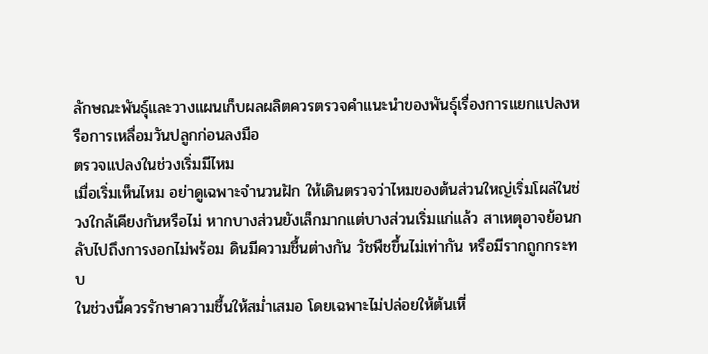ลักษณะพันธุ์และวางแผนเก็บผลผลิตควรตรวจคำแนะนำของพันธุ์เรื่องการแยกแปลงหรือการเหลื่อมวันปลูกก่อนลงมือ
ตรวจแปลงในช่วงเริ่มมีไหม
เมื่อเริ่มเห็นไหม อย่าดูเฉพาะจำนวนฝัก ให้เดินตรวจว่าไหมของต้นส่วนใหญ่เริ่มโผล่ในช่วงใกล้เคียงกันหรือไม่ หากบางส่วนยังเล็กมากแต่บางส่วนเริ่มแก่แล้ว สาเหตุอาจย้อนกลับไปถึงการงอกไม่พร้อม ดินมีความชื้นต่างกัน วัชพืชขึ้นไม่เท่ากัน หรือมีรากถูกกระทบ
ในช่วงนี้ควรรักษาความชื้นให้สม่ำเสมอ โดยเฉพาะไม่ปล่อยให้ต้นเหี่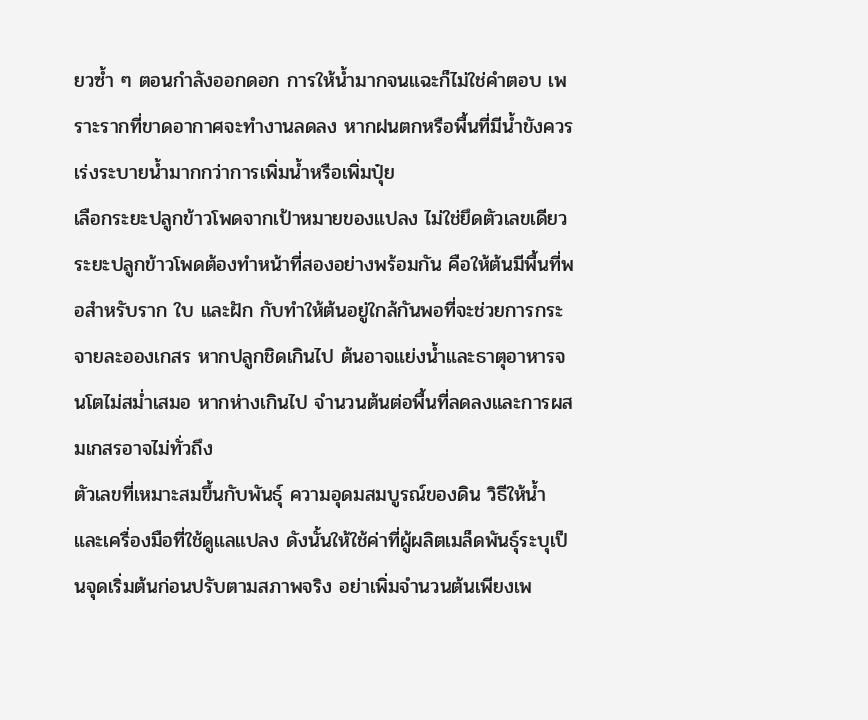ยวซ้ำ ๆ ตอนกำลังออกดอก การให้น้ำมากจนแฉะก็ไม่ใช่คำตอบ เพราะรากที่ขาดอากาศจะทำงานลดลง หากฝนตกหรือพื้นที่มีน้ำขังควรเร่งระบายน้ำมากกว่าการเพิ่มน้ำหรือเพิ่มปุ๋ย
เลือกระยะปลูกข้าวโพดจากเป้าหมายของแปลง ไม่ใช่ยึดตัวเลขเดียว
ระยะปลูกข้าวโพดต้องทำหน้าที่สองอย่างพร้อมกัน คือให้ต้นมีพื้นที่พอสำหรับราก ใบ และฝัก กับทำให้ต้นอยู่ใกล้กันพอที่จะช่วยการกระจายละอองเกสร หากปลูกชิดเกินไป ต้นอาจแย่งน้ำและธาตุอาหารจนโตไม่สม่ำเสมอ หากห่างเกินไป จำนวนต้นต่อพื้นที่ลดลงและการผสมเกสรอาจไม่ทั่วถึง
ตัวเลขที่เหมาะสมขึ้นกับพันธุ์ ความอุดมสมบูรณ์ของดิน วิธีให้น้ำ และเครื่องมือที่ใช้ดูแลแปลง ดังนั้นให้ใช้ค่าที่ผู้ผลิตเมล็ดพันธุ์ระบุเป็นจุดเริ่มต้นก่อนปรับตามสภาพจริง อย่าเพิ่มจำนวนต้นเพียงเพ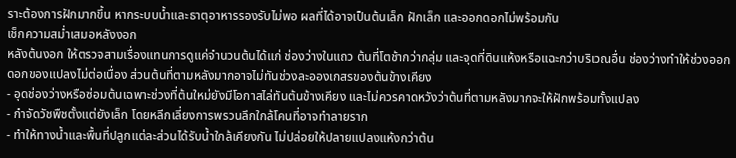ราะต้องการฝักมากขึ้น หากระบบน้ำและธาตุอาหารรองรับไม่พอ ผลที่ได้อาจเป็นต้นเล็ก ฝักเล็ก และออกดอกไม่พร้อมกัน
เช็กความสม่ำเสมอหลังงอก
หลังต้นงอก ให้ตรวจสามเรื่องแทนการดูแค่จำนวนต้นได้แก่ ช่องว่างในแถว ต้นที่โตช้ากว่ากลุ่ม และจุดที่ดินแห้งหรือแฉะกว่าบริเวณอื่น ช่องว่างทำให้ช่วงออกดอกของแปลงไม่ต่อเนื่อง ส่วนต้นที่ตามหลังมากอาจไม่ทันช่วงละอองเกสรของต้นข้างเคียง
- อุดช่องว่างหรือซ่อมต้นเฉพาะช่วงที่ต้นใหม่ยังมีโอกาสไล่ทันต้นข้างเคียง และไม่ควรคาดหวังว่าต้นที่ตามหลังมากจะให้ฝักพร้อมทั้งแปลง
- กำจัดวัชพืชตั้งแต่ยังเล็ก โดยหลีกเลี่ยงการพรวนลึกใกล้โคนที่อาจทำลายราก
- ทำให้ทางน้ำและพื้นที่ปลูกแต่ละส่วนได้รับน้ำใกล้เคียงกัน ไม่ปล่อยให้ปลายแปลงแห้งกว่าต้น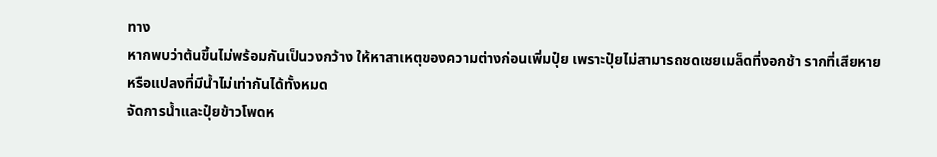ทาง
หากพบว่าต้นขึ้นไม่พร้อมกันเป็นวงกว้าง ให้หาสาเหตุของความต่างก่อนเพิ่มปุ๋ย เพราะปุ๋ยไม่สามารถชดเชยเมล็ดที่งอกช้า รากที่เสียหาย หรือแปลงที่มีน้ำไม่เท่ากันได้ทั้งหมด
จัดการน้ำและปุ๋ยข้าวโพดห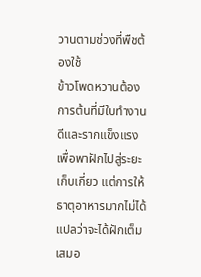วานตามช่วงที่พืชต้องใช้
ข้าวโพดหวานต้องการต้นที่มีใบทำงานดีและรากแข็งแรงเพื่อพาฝักไปสู่ระยะเก็บเกี่ยว แต่การให้ธาตุอาหารมากไม่ได้แปลว่าจะได้ฝักเต็มเสมอ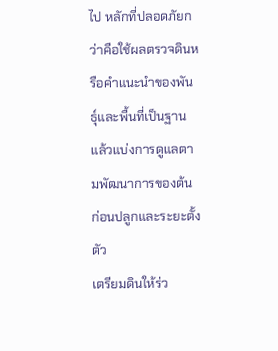ไป หลักที่ปลอดภัยกว่าคือใช้ผลตรวจดินหรือคำแนะนำของพันธุ์และพื้นที่เป็นฐาน แล้วแบ่งการดูแลตามพัฒนาการของต้น
ก่อนปลูกและระยะตั้งตัว
เตรียมดินให้ร่ว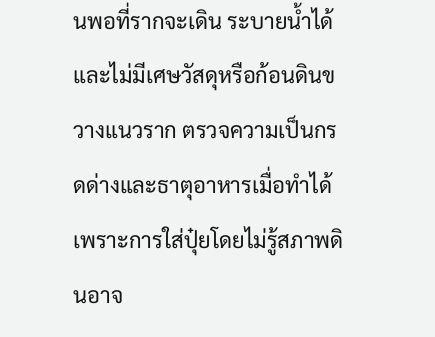นพอที่รากจะเดิน ระบายน้ำได้ และไม่มีเศษวัสดุหรือก้อนดินขวางแนวราก ตรวจความเป็นกรดด่างและธาตุอาหารเมื่อทำได้ เพราะการใส่ปุ๋ยโดยไม่รู้สภาพดินอาจ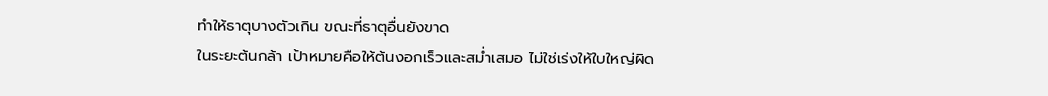ทำให้ธาตุบางตัวเกิน ขณะที่ธาตุอื่นยังขาด
ในระยะต้นกล้า เป้าหมายคือให้ต้นงอกเร็วและสม่ำเสมอ ไม่ใช่เร่งให้ใบใหญ่ผิด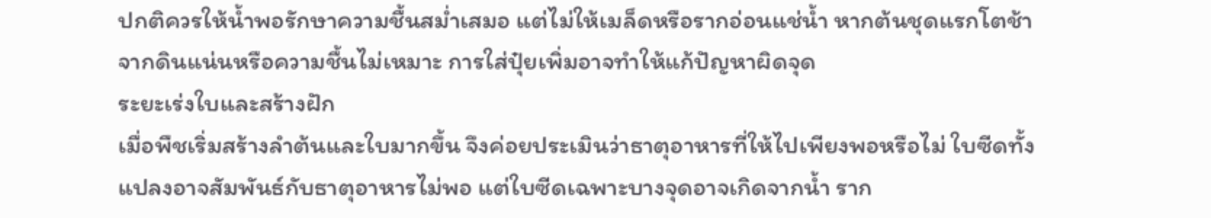ปกติควรให้น้ำพอรักษาความชื้นสม่ำเสมอ แต่ไม่ให้เมล็ดหรือรากอ่อนแช่น้ำ หากต้นชุดแรกโตช้าจากดินแน่นหรือความชื้นไม่เหมาะ การใส่ปุ๋ยเพิ่มอาจทำให้แก้ปัญหาผิดจุด
ระยะเร่งใบและสร้างฝัก
เมื่อพืชเริ่มสร้างลำต้นและใบมากขึ้น จึงค่อยประเมินว่าธาตุอาหารที่ให้ไปเพียงพอหรือไม่ ใบซีดทั้งแปลงอาจสัมพันธ์กับธาตุอาหารไม่พอ แต่ใบซีดเฉพาะบางจุดอาจเกิดจากน้ำ ราก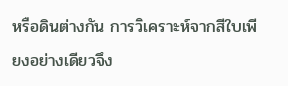หรือดินต่างกัน การวิเคราะห์จากสีใบเพียงอย่างเดียวจึง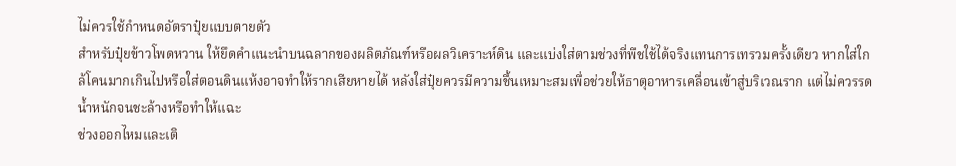ไม่ควรใช้กำหนดอัตราปุ๋ยแบบตายตัว
สำหรับปุ๋ยข้าวโพดหวาน ให้ยึดคำแนะนำบนฉลากของผลิตภัณฑ์หรือผลวิเคราะห์ดิน และแบ่งใส่ตามช่วงที่พืชใช้ได้จริงแทนการเทรวมครั้งเดียว หากใส่ใกล้โคนมากเกินไปหรือใส่ตอนดินแห้งอาจทำให้รากเสียหายได้ หลังใส่ปุ๋ยควรมีความชื้นเหมาะสมเพื่อช่วยให้ธาตุอาหารเคลื่อนเข้าสู่บริเวณราก แต่ไม่ควรรดน้ำหนักจนชะล้างหรือทำให้แฉะ
ช่วงออกไหมและเติ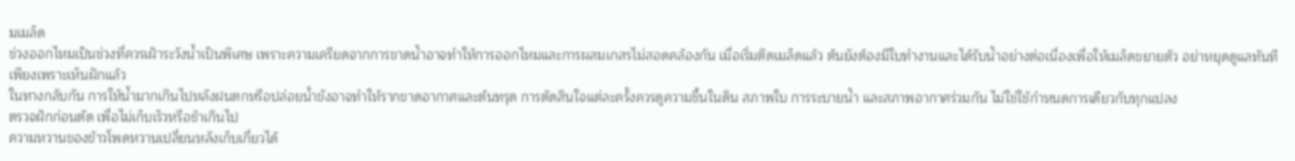มเมล็ด
ช่วงออกไหมเป็นช่วงที่ควรเฝ้าระวังน้ำเป็นพิเศษ เพราะความเครียดจากการขาดน้ำอาจทำให้การออกไหมและการผสมเกสรไม่สอดคล้องกัน เมื่อเริ่มติดเมล็ดแล้ว ต้นยังต้องมีใบทำงานและได้รับน้ำอย่างต่อเนื่องเพื่อให้เมล็ดขยายตัว อย่าหยุดดูแลทันทีเพียงเพราะเห็นฝักแล้ว
ในทางกลับกัน การให้น้ำมากเกินไปหลังฝนตกหรือปล่อยน้ำขังอาจทำให้รากขาดอากาศและต้นทรุด การตัดสินใจแต่ละครั้งควรดูความชื้นในดิน สภาพใบ การระบายน้ำ และสภาพอากาศร่วมกัน ไม่ใช่ใช้กำหนดการเดียวกับทุกแปลง
ตรวจฝักก่อนตัด เพื่อไม่เก็บเร็วหรือช้าเกินไป
ความหวานของข้าวโพดหวานเปลี่ยนหลังเก็บเกี่ยวได้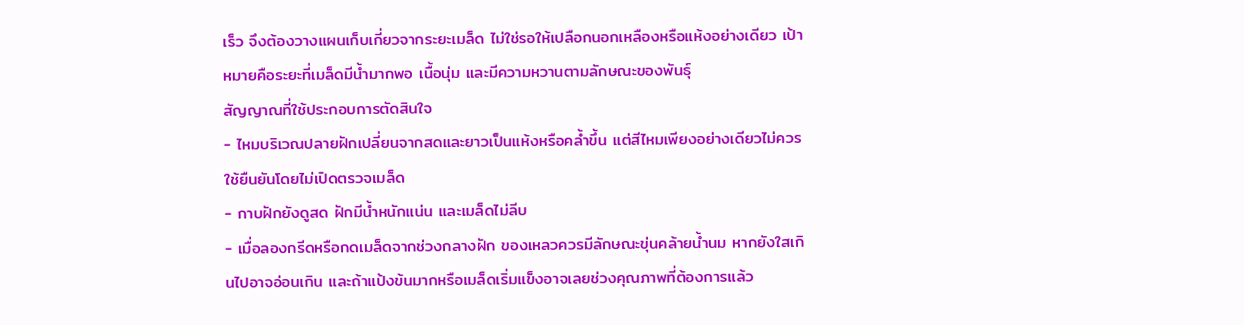เร็ว จึงต้องวางแผนเก็บเกี่ยวจากระยะเมล็ด ไม่ใช่รอให้เปลือกนอกเหลืองหรือแห้งอย่างเดียว เป้าหมายคือระยะที่เมล็ดมีน้ำมากพอ เนื้อนุ่ม และมีความหวานตามลักษณะของพันธุ์
สัญญาณที่ใช้ประกอบการตัดสินใจ
- ไหมบริเวณปลายฝักเปลี่ยนจากสดและยาวเป็นแห้งหรือคล้ำขึ้น แต่สีไหมเพียงอย่างเดียวไม่ควรใช้ยืนยันโดยไม่เปิดตรวจเมล็ด
- กาบฝักยังดูสด ฝักมีน้ำหนักแน่น และเมล็ดไม่ลีบ
- เมื่อลองกรีดหรือกดเมล็ดจากช่วงกลางฝัก ของเหลวควรมีลักษณะขุ่นคล้ายน้ำนม หากยังใสเกินไปอาจอ่อนเกิน และถ้าแป้งข้นมากหรือเมล็ดเริ่มแข็งอาจเลยช่วงคุณภาพที่ต้องการแล้ว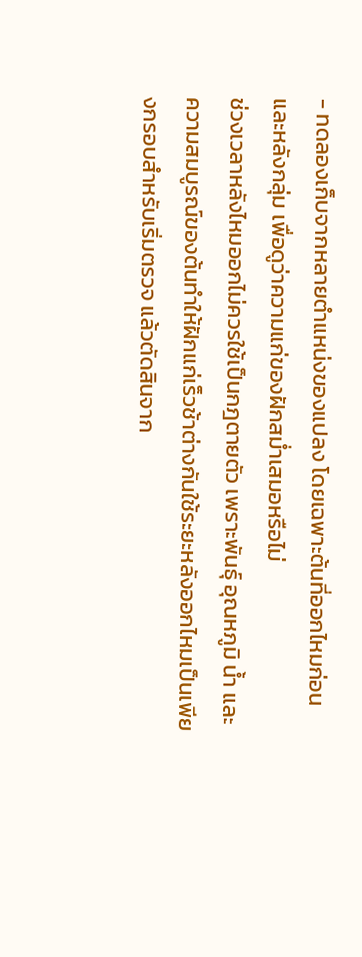- ทดลองเก็บจากหลายตำแหน่งของแปลง โดยเฉพาะต้นที่ออกไหมก่อนและหลังกลุ่ม เพื่อดูว่าความแก่ของฝักสม่ำเสมอหรือไม่
ช่วงเวลาหลังไหมออกไม่ควรใช้เป็นกฎตายตัว เพราะพันธุ์ อุณหภูมิ น้ำ และความสมบูรณ์ของต้นทำให้ฝักแก่เร็วช้าต่างกันใช้ระยะหลังออกไหมเป็นเพียงกรอบสำหรับเริ่มตรวจ แล้วตัดสินจาก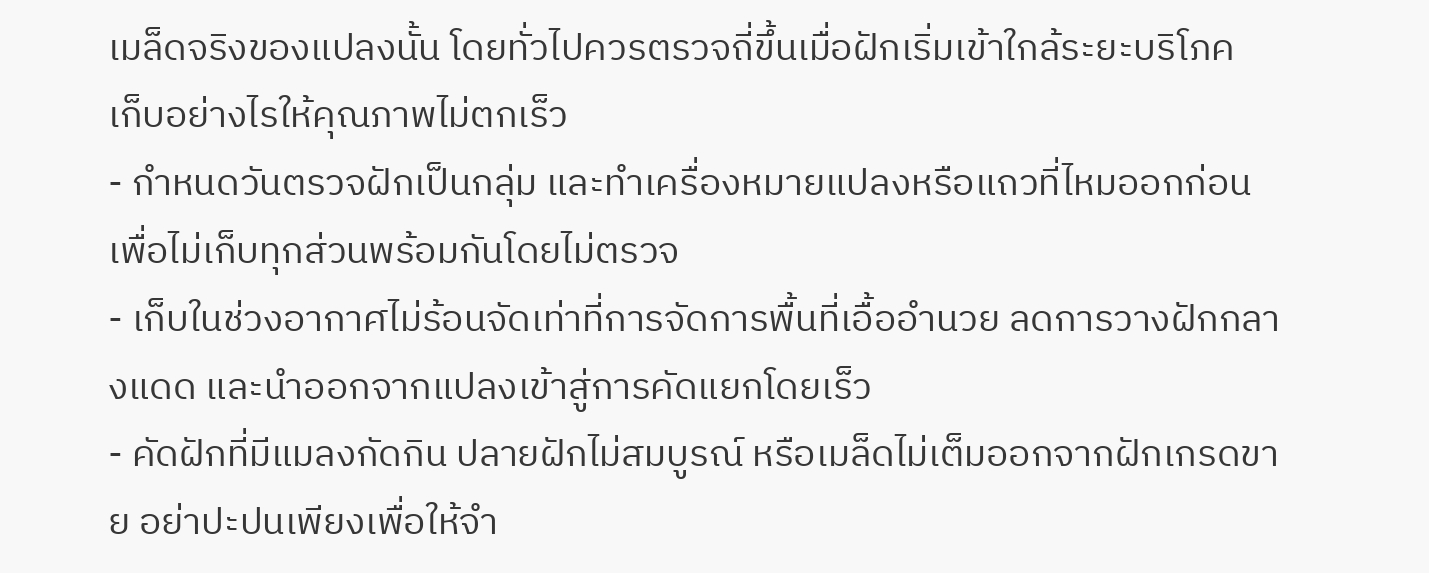เมล็ดจริงของแปลงนั้น โดยทั่วไปควรตรวจถี่ขึ้นเมื่อฝักเริ่มเข้าใกล้ระยะบริโภค
เก็บอย่างไรให้คุณภาพไม่ตกเร็ว
- กำหนดวันตรวจฝักเป็นกลุ่ม และทำเครื่องหมายแปลงหรือแถวที่ไหมออกก่อน เพื่อไม่เก็บทุกส่วนพร้อมกันโดยไม่ตรวจ
- เก็บในช่วงอากาศไม่ร้อนจัดเท่าที่การจัดการพื้นที่เอื้ออำนวย ลดการวางฝักกลางแดด และนำออกจากแปลงเข้าสู่การคัดแยกโดยเร็ว
- คัดฝักที่มีแมลงกัดกิน ปลายฝักไม่สมบูรณ์ หรือเมล็ดไม่เต็มออกจากฝักเกรดขาย อย่าปะปนเพียงเพื่อให้จำ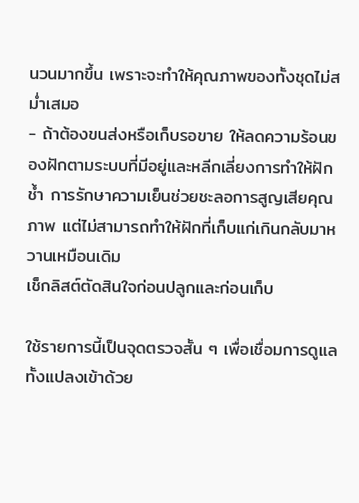นวนมากขึ้น เพราะจะทำให้คุณภาพของทั้งชุดไม่สม่ำเสมอ
- ถ้าต้องขนส่งหรือเก็บรอขาย ให้ลดความร้อนของฝักตามระบบที่มีอยู่และหลีกเลี่ยงการทำให้ฝักช้ำ การรักษาความเย็นช่วยชะลอการสูญเสียคุณภาพ แต่ไม่สามารถทำให้ฝักที่เก็บแก่เกินกลับมาหวานเหมือนเดิม
เช็กลิสต์ตัดสินใจก่อนปลูกและก่อนเก็บ

ใช้รายการนี้เป็นจุดตรวจสั้น ๆ เพื่อเชื่อมการดูแลทั้งแปลงเข้าด้วย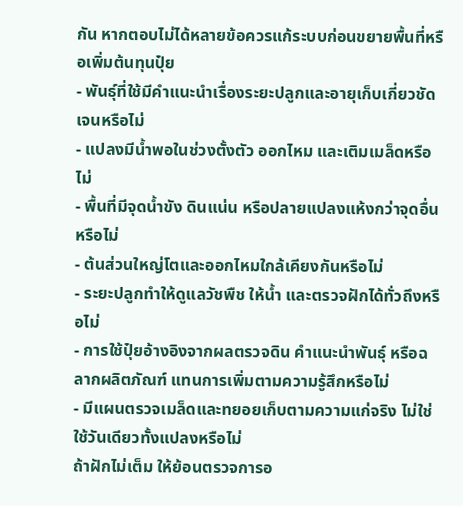กัน หากตอบไม่ได้หลายข้อควรแก้ระบบก่อนขยายพื้นที่หรือเพิ่มต้นทุนปุ๋ย
- พันธุ์ที่ใช้มีคำแนะนำเรื่องระยะปลูกและอายุเก็บเกี่ยวชัดเจนหรือไม่
- แปลงมีน้ำพอในช่วงตั้งตัว ออกไหม และเติมเมล็ดหรือไม่
- พื้นที่มีจุดน้ำขัง ดินแน่น หรือปลายแปลงแห้งกว่าจุดอื่นหรือไม่
- ต้นส่วนใหญ่โตและออกไหมใกล้เคียงกันหรือไม่
- ระยะปลูกทำให้ดูแลวัชพืช ให้น้ำ และตรวจฝักได้ทั่วถึงหรือไม่
- การใช้ปุ๋ยอ้างอิงจากผลตรวจดิน คำแนะนำพันธุ์ หรือฉลากผลิตภัณฑ์ แทนการเพิ่มตามความรู้สึกหรือไม่
- มีแผนตรวจเมล็ดและทยอยเก็บตามความแก่จริง ไม่ใช่ใช้วันเดียวทั้งแปลงหรือไม่
ถ้าฝักไม่เต็ม ให้ย้อนตรวจการอ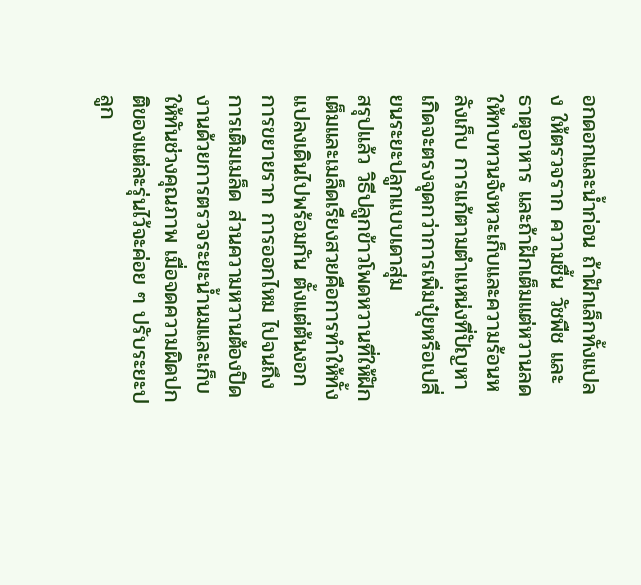อกดอกและน้ำก่อน ถ้าฝักเล็กทั้งแปลง ให้ตรวจราก ความชื้น วัชพืช และธาตุอาหาร และถ้าฝักเต็มแต่หวานลด ให้ทบทวนจังหวะเก็บและความร้อนหลังเก็บ การแก้ตามตำแหน่งที่ปัญหาเกิดจะตรงจุดกว่าการเพิ่มปุ๋ยหรือเปลี่ยนระยะปลูกแบบเดาสุ่ม
สรุปแล้ว วิธีปลูกข้าวโพดหวานที่ให้ฝักเต็มและเมล็ดเรียงสวยคือการทำให้ทั้งแปลงเดินไปพร้อมกัน ตั้งแต่ต้นงอก การขยายราก การออกไหม ไปจนถึงการเติมเมล็ด ส่วนความหวานต้องปิดงานด้วยการตรวจระยะน้ำนมและเก็บให้ทันช่วงคุณภาพ เมื่อจดความผิดปกติของแต่ละรุ่นไว้จะค่อย ๆ ปรับระยะปลูก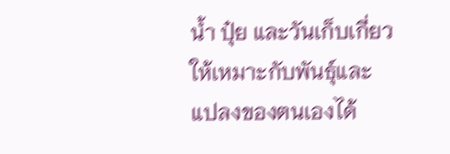น้ำ ปุ๋ย และวันเก็บเกี่ยวให้เหมาะกับพันธุ์และแปลงของตนเองได้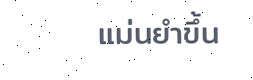แม่นยำขึ้น